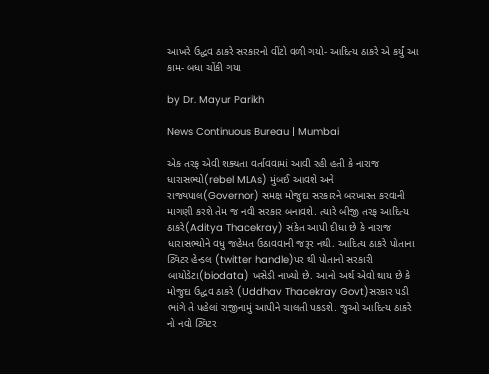આખરે ઉદ્ધવ ઠાકરે સરકારનો વીંટો વળી ગયો- આદિત્ય ઠાકરે એ કર્યું આ કામ- બધા ચોંકી ગયા

by Dr. Mayur Parikh

News Continuous Bureau | Mumbai

એક તરફ એવી શક્યતા વર્તાવવામાં આવી રહી હતી કે નારાજ ધારાસભ્યો(rebel MLAs) મુંબઈ આવશે અને રાજ્યપાલ(Governor) સમક્ષ મોજુદા સરકારને બરખાસ્ત કરવાની માગણી કરશે તેમ જ નવી સરકાર બનાવશે. ત્યારે બીજી તરફ આદિત્ય ઠાકરે(Aditya Thacekray) સંકેત આપી દીધા છે કે નારાજ ધારાસભ્યોને વધુ જહેમત ઉઠાવવાની જરૂર નથી. આદિત્ય ઠાકરે પોતાના ટ્વિટર હેન્ડલ (twitter handle)પર થી પોતાનો સરકારી બાયોડેટા(biodata) ખસેડી નાખ્યો છે. આનો અર્થ એવો થાય છે કે મોજુદા ઉદ્ધવ ઠાકરે (Uddhav Thacekray Govt)સરકાર પડી ભાંગે તે પહેલાં રાજીનામું આપીને ચાલતી પકડશે. જુઓ આદિત્ય ઠાકરે નો નવો ટ્વિટર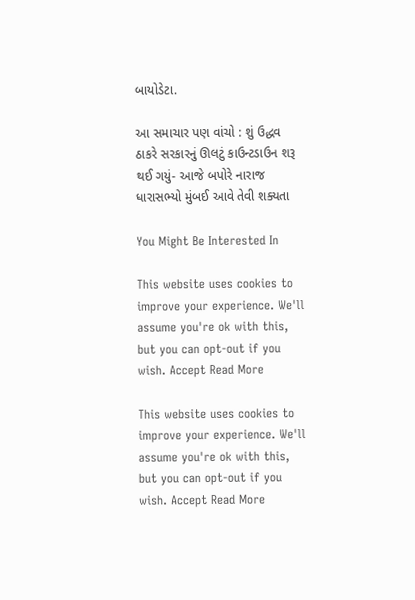બાયોડેટા.

આ સમાચાર પણ વાંચો : શું ઉદ્ધવ ઠાકરે સરકારનું ઊલટું કાઉન્ટડાઉન શરૂ થઈ ગયું- આજે બપોરે નારાજ ધારાસભ્યો મુંબઈ આવે તેવી શક્યતા

You Might Be Interested In

This website uses cookies to improve your experience. We'll assume you're ok with this, but you can opt-out if you wish. Accept Read More

This website uses cookies to improve your experience. We'll assume you're ok with this, but you can opt-out if you wish. Accept Read More